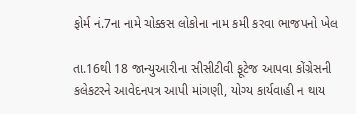ફોર્મ નં.7ના નામે ચોક્કસ લોકોના નામ કમી કરવા ભાજપનો ખેલ

તા.16થી 18 જાન્યુઆરીના સીસીટીવી ફૂટેજ આપવા કોંગ્રેસની કલેકટરને આવેદનપત્ર આપી માંગણી, યોગ્ય કાર્યવાહી ન થાય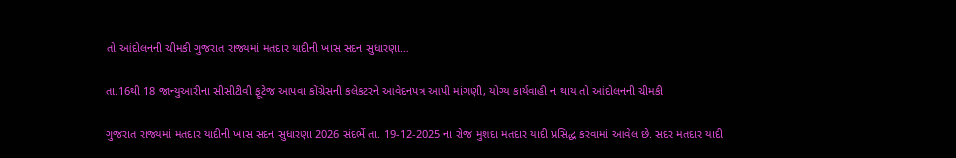તો આંદોલનની ચીમકી ગુજરાત રાજ્યમાં મતદાર યાદીની ખાસ સદન સુધારણા…

તા.16થી 18 જાન્યુઆરીના સીસીટીવી ફૂટેજ આપવા કોંગ્રેસની કલેકટરને આવેદનપત્ર આપી માંગણી, યોગ્ય કાર્યવાહી ન થાય તો આંદોલનની ચીમકી

ગુજરાત રાજ્યમાં મતદાર યાદીની ખાસ સદન સુધારણા 2026 સંદર્ભે તા. 19-12-2025 ના રોજ મુશદા મતદાર યાદી પ્રસિદ્ધ કરવામાં આવેલ છે. સદર મતદાર યાદી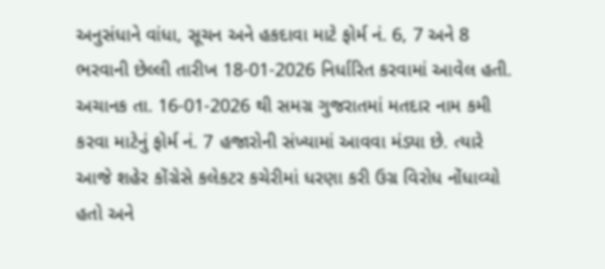અનુસંધાને વાંધા, સૂચન અને હકદાવા માટે ફોર્મ નં. 6, 7 અને 8 ભરવાની છેલ્લી તારીખ 18-01-2026 નિર્ધારિત કરવામાં આવેલ હતી. અચાનક તા. 16-01-2026 થી સમગ્ર ગુજરાતમાં મતદાર નામ કમી કરવા માટેનું ફોર્મ નં. 7 હજારોની સંખ્યામાં આવવા મંડ્યા છે. ત્યારે આજે શહેર કોંગ્રેસે કલેકટર કચેરીમાં ધરણા કરી ઉગ્ર વિરોધ નોંધાવ્યો હતો અને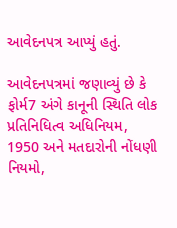આવેદનપત્ર આપ્યું હતું.

આવેદનપત્રમાં જણાવ્યું છે કે ફોર્મ7 અંગે કાનૂની સ્થિતિ લોક પ્રતિનિધિત્વ અધિનિયમ, 1950 અને મતદારોની નોંધણી નિયમો,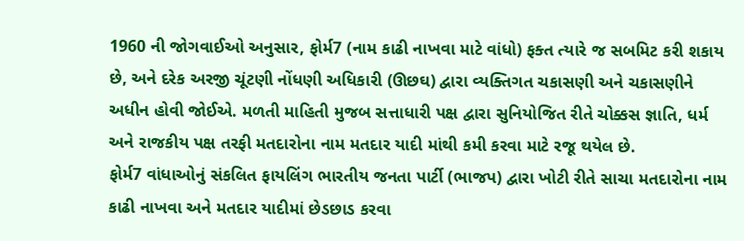1960 ની જોગવાઈઓ અનુસાર, ફોર્મ7 (નામ કાઢી નાખવા માટે વાંધો) ફક્ત ત્યારે જ સબમિટ કરી શકાય છે, અને દરેક અરજી ચૂંટણી નોંધણી અધિકારી (ઊછઘ) દ્વારા વ્યક્તિગત ચકાસણી અને ચકાસણીને અધીન હોવી જોઈએ. મળતી માહિતી મુજબ સત્તાધારી પક્ષ દ્વારા સુનિયોજિત રીતે ચોક્કસ જ્ઞાતિ, ધર્મ અને રાજકીય પક્ષ તરફી મતદારોના નામ મતદાર યાદી માંથી કમી કરવા માટે રજૂ થયેલ છે.
ફોર્મ7 વાંધાઓનું સંકલિત ફાયલિંગ ભારતીય જનતા પાર્ટી (ભાજપ) દ્વારા ખોટી રીતે સાચા મતદારોના નામ કાઢી નાખવા અને મતદાર યાદીમાં છેડછાડ કરવા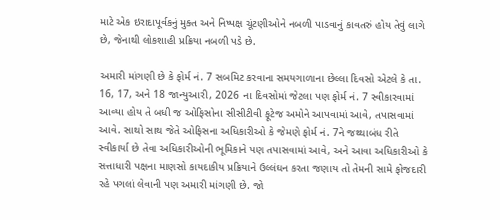માટે એક ઇરાદાપૂર્વકનું મુક્ત અને નિષ્પક્ષ ચૂંટણીઓને નબળી પાડવાનું કાવતરું હોય તેવું લાગે છે, જેનાથી લોકશાહી પ્રક્રિયા નબળી પડે છે.

અમારી માંગણી છે કે ફોર્મ નં. 7 સબમિટ કરવાના સમયગાળાના છેલ્લા દિવસો એટલે કે તા. 16, 17, અને 18 જાન્યુઆરી, 2026 ના દિવસોમાં જેટલા પણ ફોર્મ નં. 7 સ્વીકારવામાં આવ્યા હોય તે બધી જ ઓફિસોના સીસીટીવી ફૂટેજ અમોને આપવામાં આવે, તપાસવામાં આવે. સાથો સાથ જેતે ઓફિસના અધિકારીઓ કે જેમણે ફોર્મ નં. 7ને જથ્થાબંધ રીતે સ્વીકાર્યા છે તેવા અધિકારીઓની ભૂમિકાને પણ તપાસવામાં આવે, અને આવા અધિકારીઓ કે સત્તાધારી પક્ષના માણસો કાયદાકીય પ્રક્રિયાને ઉલ્લંઘન કરતા જણાય તો તેમની સામે ફોજદારી રહે પગલાં લેવાની પણ અમારી માંગણી છે. જો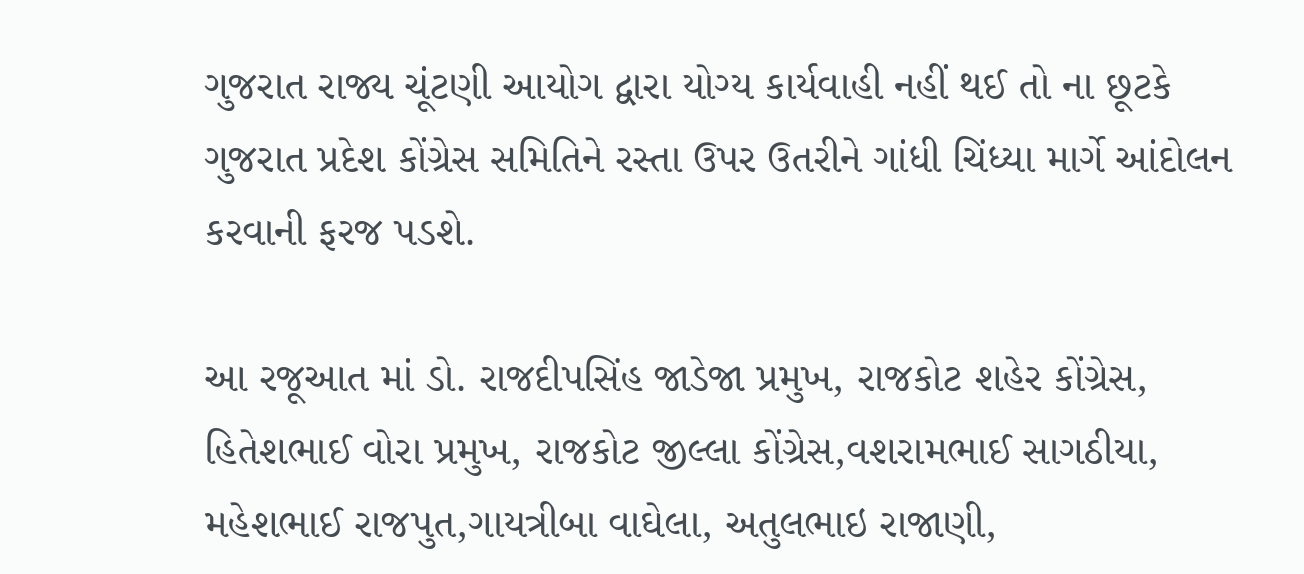ગુજરાત રાજ્ય ચૂંટણી આયોગ દ્વારા યોગ્ય કાર્યવાહી નહીં થઈ તો ના છૂટકે ગુજરાત પ્રદેશ કોંગ્રેસ સમિતિને રસ્તા ઉપર ઉતરીને ગાંધી ચિંધ્યા માર્ગે આંદોલન કરવાની ફરજ પડશે.

આ રજૂઆત માં ડો. રાજદીપસિંહ જાડેજા પ્રમુખ, રાજકોટ શહેર કોંગ્રેસ, હિતેશભાઈ વોરા પ્રમુખ, રાજકોટ જીલ્લા કોંગ્રેસ,વશરામભાઈ સાગઠીયા, મહેશભાઈ રાજપુત,ગાયત્રીબા વાઘેલા, અતુલભાઇ રાજાણી,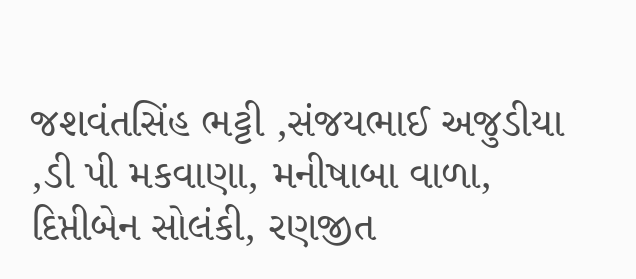જશવંતસિંહ ભટ્ટી ,સંજયભાઈ અજુડીયા ,ડી પી મકવાણા, મનીષાબા વાળા, દિપ્તીબેન સોલંકી, રણજીત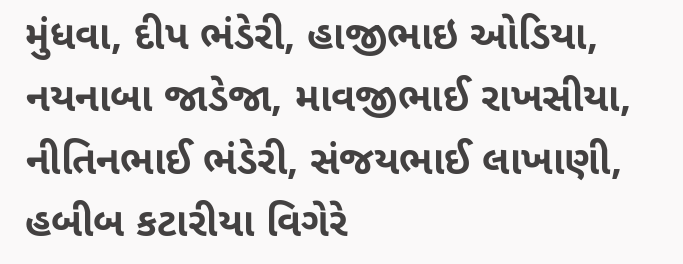મુંધવા, દીપ ભંડેરી, હાજીભાઇ ઓડિયા, નયનાબા જાડેજા, માવજીભાઈ રાખસીયા, નીતિનભાઈ ભંડેરી, સંજયભાઈ લાખાણી, હબીબ કટારીયા વિગેરે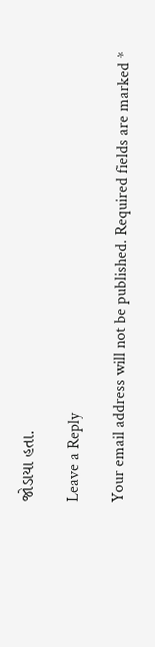જોડાયા હતા.

Leave a Reply

Your email address will not be published. Required fields are marked *